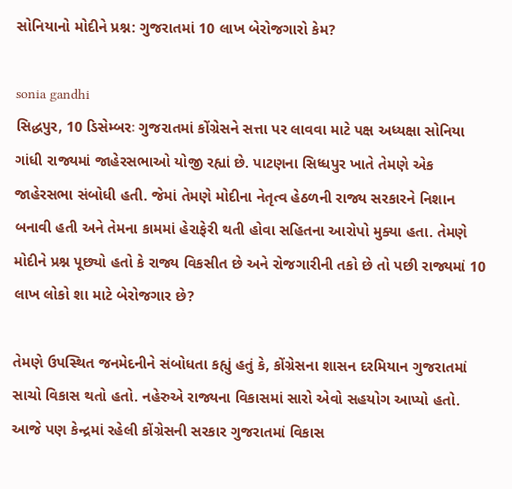સોનિયાનો મોદીને પ્રશ્ન: ગુજરાતમાં 10 લાખ બેરોજગારો કેમ?

sonia gandhi
સિદ્ધપુર, 10 ડિસેમ્બરઃ ગુજરાતમાં કોંગ્રેસને સત્તા પર લાવવા માટે પક્ષ અધ્યક્ષા સોનિયા ગાંધી રાજ્યમાં જાહેરસભાઓ યોજી રહ્યાં છે. પાટણના સિધ્ધપુર ખાતે તેમણે એક જાહેરસભા સંબોધી હતી. જેમાં તેમણે મોદીના નેતૃત્વ હેઠળની રાજ્ય સરકારને નિશાન બનાવી હતી અને તેમના કામમાં હેરાફેરી થતી હોવા સહિતના આરોપો મુક્યા હતા. તેમણે મોદીને પ્રશ્ન પૂછ્યો હતો કે રાજ્ય વિકસીત છે અને રોજગારીની તકો છે તો પછી રાજ્યમાં 10 લાખ લોકો શા માટે બેરોજગાર છે?

તેમણે ઉપસ્થિત જનમેદનીને સંબોધતા કહ્યું હતું કે, કોંગ્રેસના શાસન દરમિયાન ગુજરાતમાં સાચો વિકાસ થતો હતો. નહેરુએ રાજ્યના વિકાસમાં સારો એવો સહયોગ આપ્યો હતો. આજે પણ કેન્દ્રમાં રહેલી કોંગ્રેસની સરકાર ગુજરાતમાં વિકાસ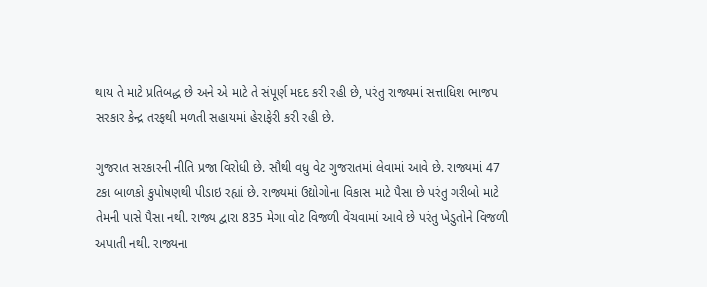થાય તે માટે પ્રતિબદ્ધ છે અને એ માટે તે સંપૂર્ણ મદદ કરી રહી છે, પરંતુ રાજ્યમાં સત્તાધિશ ભાજપ સરકાર કેન્દ્ર તરફથી મળતી સહાયમાં હેરાફેરી કરી રહી છે.

ગુજરાત સરકારની નીતિ પ્રજા વિરોધી છે. સૌથી વધુ વેટ ગુજરાતમાં લેવામાં આવે છે. રાજ્યમાં 47 ટકા બાળકો કુપોષણથી પીડાઇ રહ્યાં છે. રાજ્યમાં ઉદ્યોગોના વિકાસ માટે પૈસા છે પરંતુ ગરીબો માટે તેમની પાસે પૈસા નથી. રાજ્ય દ્વારા 835 મેગા વોટ વિજળી વેંચવામાં આવે છે પરંતુ ખેડુતોને વિજળી અપાતી નથી. રાજ્યના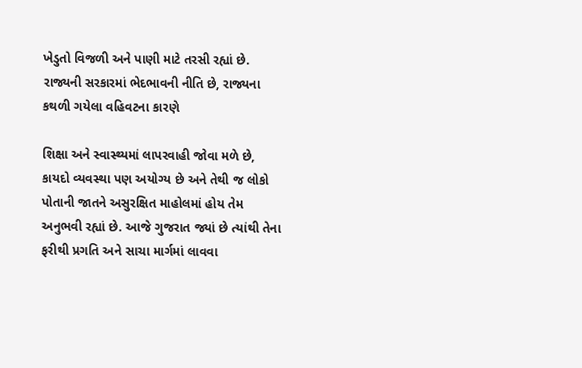ખેડુતો વિજળી અને પાણી માટે તરસી રહ્યાં છે. રાજ્યની સરકારમાં ભેદભાવની નીતિ છે, રાજ્યના કથળી ગયેલા વહિવટના કારણે

શિક્ષા અને સ્વાસ્થ્યમાં લાપરવાહી જોવા મળે છે, કાયદો વ્યવસ્થા પણ અયોગ્ય છે અને તેથી જ લોકો પોતાની જાતને અસુરક્ષિત માહોલમાં હોય તેમ અનુભવી રહ્યાં છે. આજે ગુજરાત જ્યાં છે ત્યાંથી તેના ફરીથી પ્રગતિ અને સાચા માર્ગમાં લાવવા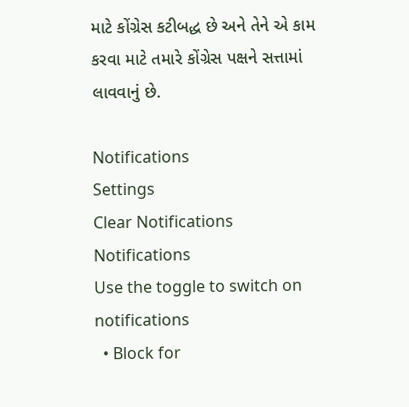માટે કોંગ્રેસ કટીબદ્ધ છે અને તેને એ કામ કરવા માટે તમારે કોંગ્રેસ પક્ષને સત્તામાં લાવવાનું છે.

Notifications
Settings
Clear Notifications
Notifications
Use the toggle to switch on notifications
  • Block for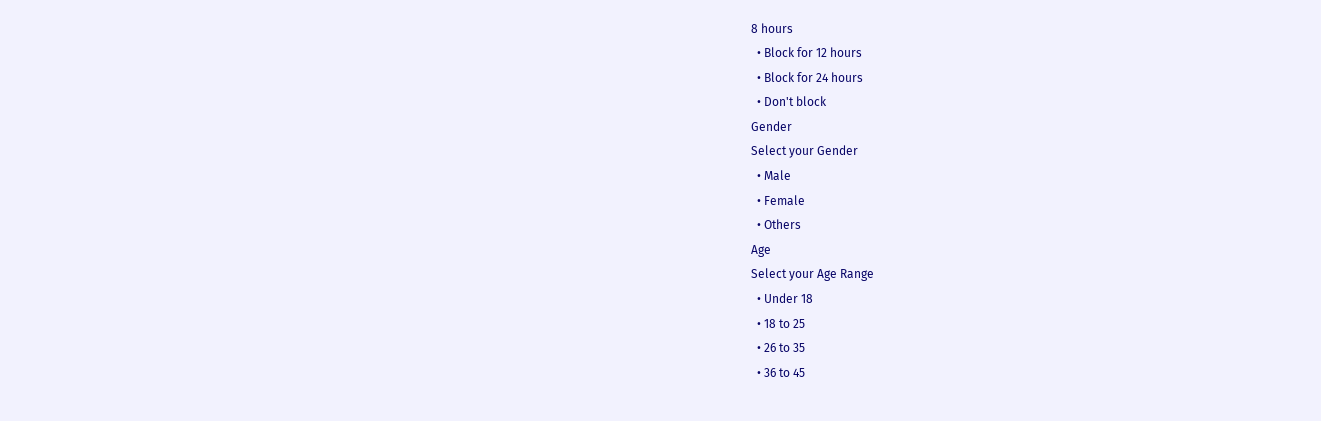8 hours
  • Block for 12 hours
  • Block for 24 hours
  • Don't block
Gender
Select your Gender
  • Male
  • Female
  • Others
Age
Select your Age Range
  • Under 18
  • 18 to 25
  • 26 to 35
  • 36 to 45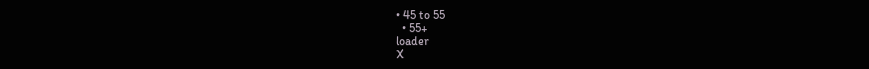• 45 to 55
  • 55+
loader
X